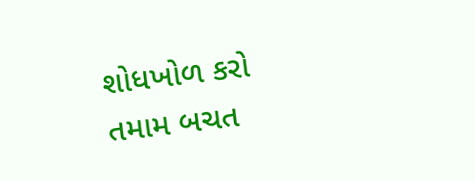શોધખોળ કરો
તમામ બચત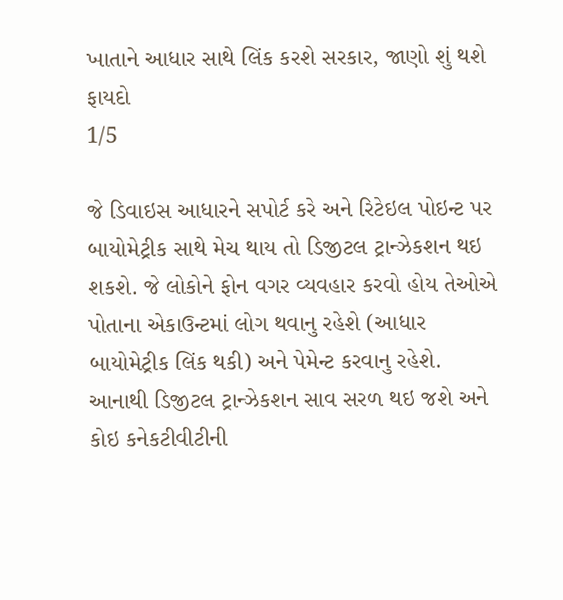ખાતાને આધાર સાથે લિંક કરશે સરકાર, જાણો શું થશે ફાયદો
1/5

જે ડિવાઇસ આધારને સપોર્ટ કરે અને રિટેઇલ પોઇન્ટ પર બાયોમેટ્રીક સાથે મેચ થાય તો ડિજીટલ ટ્રાન્ઝેકશન થઇ શકશે. જે લોકોને ફોન વગર વ્યવહાર કરવો હોય તેઓએ પોતાના એકાઉન્ટમાં લોગ થવાનુ રહેશે (આધાર બાયોમેટ્રીક લિંક થકી) અને પેમેન્ટ કરવાનુ રહેશે. આનાથી ડિજીટલ ટ્રાન્ઝેકશન સાવ સરળ થઇ જશે અને કોઇ કનેકટીવીટીની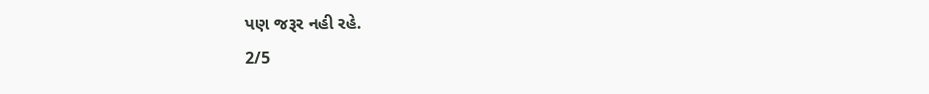પણ જરૂર નહી રહે.
2/5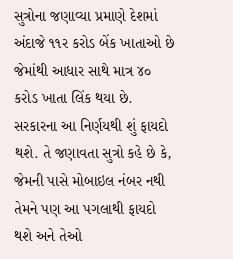સુત્રોના જણાવ્યા પ્રમાણે દેશમાં અંદાજે ૧૧ર કરોડ બેંક ખાતાઓ છે જેમાંથી આધાર સાથે માત્ર ૪૦ કરોડ ખાતા લિંક થયા છે. સરકારના આ નિર્ણયથી શું ફાયદો થશે. તે જણાવતા સુત્રો કહે છે કે, જેમની પાસે મોબાઇલ નંબર નથી તેમને પણ આ પગલાથી ફાયદો થશે અને તેઓ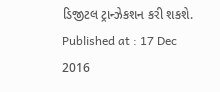ડિજીટલ ટ્રાન્ઝેકશન કરી શકશે.
Published at : 17 Dec 2016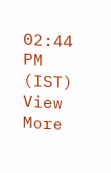02:44 PM (IST)
View More